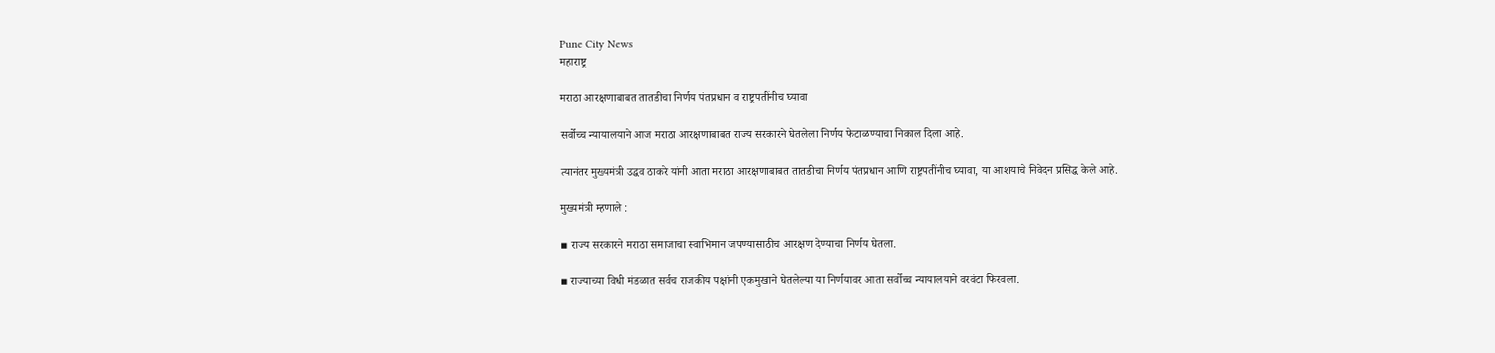Pune City News
महाराष्ट्र

मराठा आरक्षणाबाबत तातडीचा निर्णय पंतप्रधान व राष्ट्रपतींनीच घ्यावा

सर्वोच्च न्यायालयाने आज मराठा आरक्षणाबाबत राज्य सरकारने घेतलेला निर्णय फेटाळण्याचा निकाल दिला आहे.

त्यानंतर मुख्यमंत्री उद्धव ठाकरे यांनी आता मराठा आरक्षणाबाबत तातडीचा निर्णय पंतप्रधान आणि राष्ट्रपतींनीच घ्यावा, या आशयाचे निवेदन प्रसिद्ध केले आहे.

मुख्यमंत्री म्हणाले :

▪ राज्य सरकारने मराठा समाजाचा स्वाभिमान जपण्यासाठीच आरक्षण देण्याचा निर्णय घेतला.

▪ राज्याच्या विधी मंडळात सर्वच राजकीय पक्षांनी एकमुखाने घेतलेल्या या निर्णयावर आता सर्वोच्च न्यायालयाने वरवंटा फिरवला.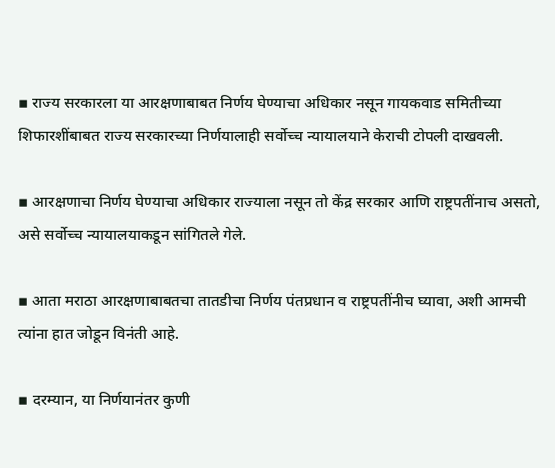▪ राज्य सरकारला या आरक्षणाबाबत निर्णय घेण्याचा अधिकार नसून गायकवाड समितीच्या शिफारशींबाबत राज्य सरकारच्या निर्णयालाही सर्वोच्च न्यायालयाने केराची टोपली दाखवली.

▪ आरक्षणाचा निर्णय घेण्याचा अधिकार राज्याला नसून तो केंद्र सरकार आणि राष्ट्रपतींनाच असतो, असे सर्वोच्च न्यायालयाकडून सांगितले गेले.

▪ आता मराठा आरक्षणाबाबतचा तातडीचा निर्णय पंतप्रधान व राष्ट्रपतींनीच घ्यावा, अशी आमची त्यांना हात जोडून विनंती आहे.

▪ दरम्यान, या निर्णयानंतर कुणी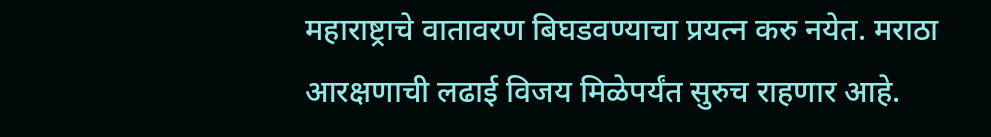महाराष्ट्राचे वातावरण बिघडवण्याचा प्रयत्न करु नयेत. मराठा आरक्षणाची लढाई विजय मिळेपर्यंत सुरुच राहणार आहे.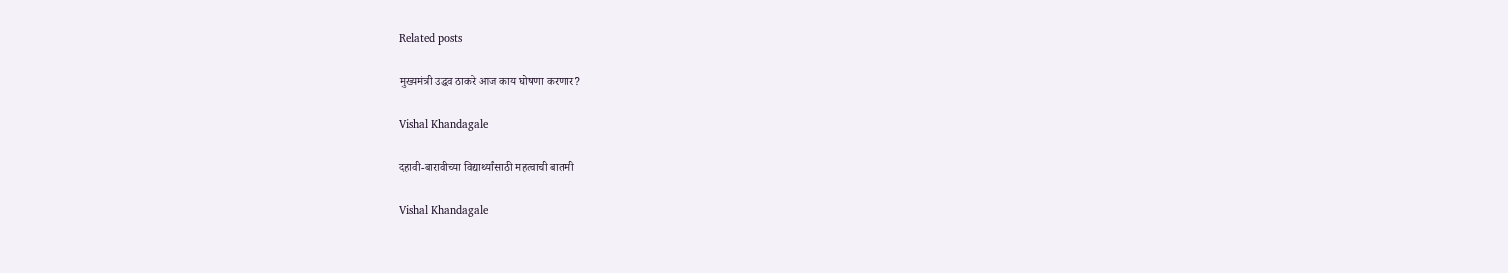Related posts

मुख्यमंत्री उद्धव ठाकरे आज काय घोषणा करणार?

Vishal Khandagale

दहावी-बारावीच्या विद्यार्थ्यांसाठी महत्वाची बातमी

Vishal Khandagale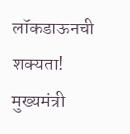लॉकडाऊनची शक्यता! मुख्यमंत्री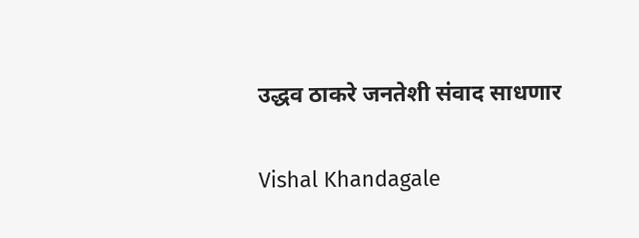उद्धव ठाकरे जनतेशी संवाद साधणार

Vishal Khandagale